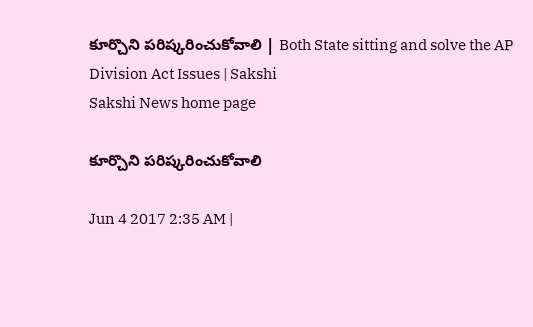కూర్చొని పరిష్కరించుకోవాలి | Both State sitting and solve the AP Division Act Issues | Sakshi
Sakshi News home page

కూర్చొని పరిష్కరించుకోవాలి

Jun 4 2017 2:35 AM |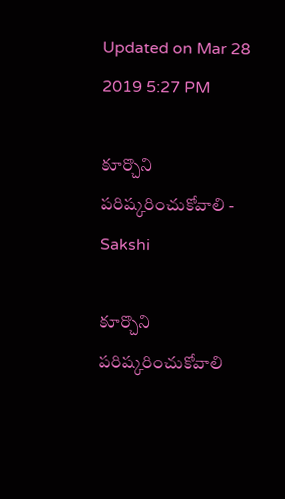Updated on Mar 28 2019 5:27 PM

కూర్చొని పరిష్కరించుకోవాలి - Sakshi

కూర్చొని పరిష్కరించుకోవాలి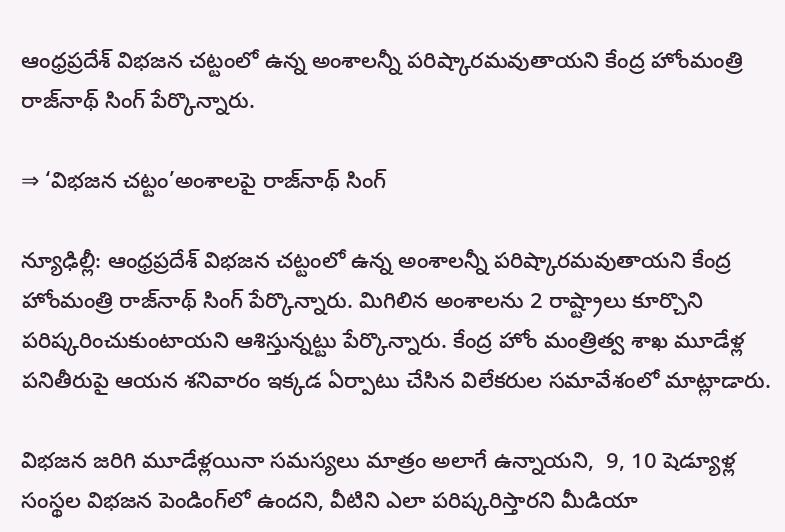ఆంధ్రప్రదేశ్‌ విభజన చట్టంలో ఉన్న అంశాలన్నీ పరిష్కారమవుతాయని కేంద్ర హోంమంత్రి రాజ్‌నాథ్‌ సింగ్‌ పేర్కొన్నారు.

⇒ ‘విభజన చట్టం’అంశాలపై రాజ్‌నాథ్‌ సింగ్‌

న్యూఢిల్లీ: ఆంధ్రప్రదేశ్‌ విభజన చట్టంలో ఉన్న అంశాలన్నీ పరిష్కారమవుతాయని కేంద్ర హోంమంత్రి రాజ్‌నాథ్‌ సింగ్‌ పేర్కొన్నారు. మిగిలిన అంశాలను 2 రాష్ట్రాలు కూర్చొని పరిష్కరించుకుంటాయని ఆశిస్తున్నట్టు పేర్కొన్నారు. కేంద్ర హోం మంత్రిత్వ శాఖ మూడేళ్ల పనితీరుపై ఆయన శనివారం ఇక్కడ ఏర్పాటు చేసిన విలేకరుల సమావేశంలో మాట్లాడారు.

విభజన జరిగి మూడేళ్లయినా సమస్యలు మాత్రం అలాగే ఉన్నాయని,  9, 10 షెడ్యూళ్ల సంస్థల విభజన పెండింగ్‌లో ఉందని, వీటిని ఎలా పరిష్కరిస్తారని మీడియా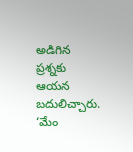అడిగిన ప్రశ్నకు ఆయన బదులిచ్చారు. ‘మేం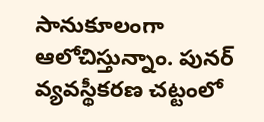సానుకూలంగా ఆలోచిస్తున్నాం. పునర్‌ వ్యవస్థీకరణ చట్టంలో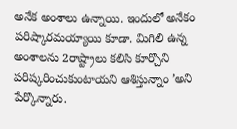అనేక అంశాలు ఉన్నాయి. ఇందులో అనేకం పరిష్కారమయ్యాయి కూడా. మిగిలి ఉన్న అంశాలను 2రాష్ట్రాలు కలిసి కూర్చొని పరిష్కరించుకుంటాయని ఆశిస్తున్నాం ’అని పేర్కొన్నారు.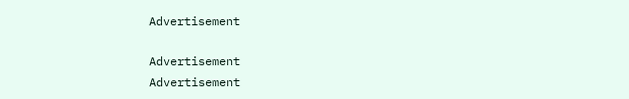Advertisement

Advertisement
Advertisement